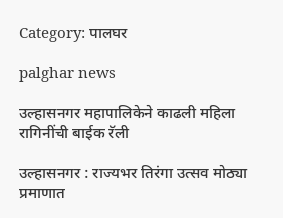Category: पालघर

palghar news

उल्हासनगर महापालिकेने काढली महिला रागिनींची बाईक रॅली

उल्हासनगर : राज्यभर तिरंगा उत्सव मोठ्या प्रमाणात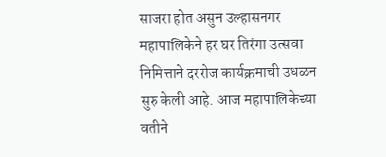साजरा होत असुन उल्हासनगर महापालिकेने हर घर तिरंगा उत्सवा निमित्ताने दररोज कार्यक्रमाची उधळन सुरु केली आहे. आज महापालिकेच्या वतीने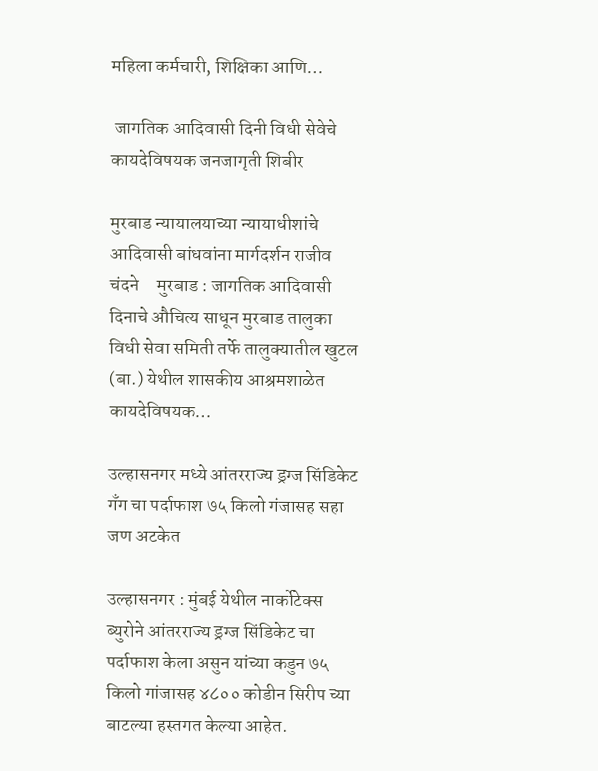महिला कर्मचारी, शिक्षिका आणि…

 जागतिक आदिवासी दिनी विधी सेवेचे कायदेविषयक जनजागृती शिबीर

मुरबाड न्यायालयाच्या न्यायाधीशांचे आदिवासी बांधवांना मार्गदर्शन राजीव चंदने     मुरबाड : जागतिक आदिवासी दिनाचे औचित्य साधून मुरबाड तालुका विधी सेवा समिती तर्फे तालुक्यातील खुटल (बा.) येथील शासकीय आश्रमशाळेत कायदेविषयक…

उल्हासनगर मध्ये आंतरराज्य ड्रग्ज सिंडिकेट गॅंग चा पर्दाफाश ७५ किलो गंजासह सहा जण अटकेत

उल्हासनगर : मुंबई येथील नार्कोटेक्स ब्युरोने आंतरराज्य ड्रग्ज सिंडिकेट चा पर्दाफाश केला असुन यांच्या कडुन ७५ किलो गांजासह ४८०० कोडीन सिरीप च्या बाटल्या हस्तगत केल्या आहेत.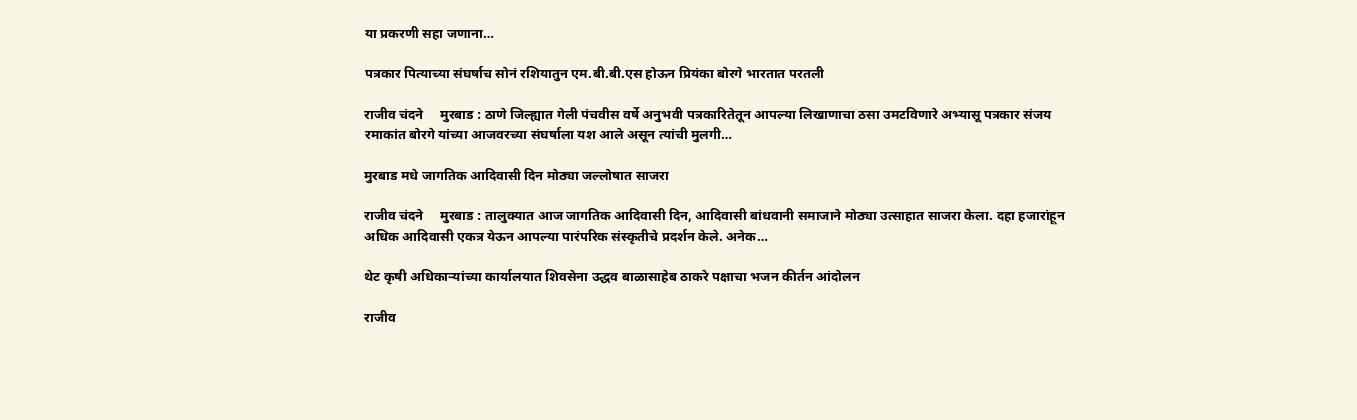या प्रकरणी सहा जणाना…

पत्रकार पित्याच्या संघर्षाच सोनं रशियातुन एम.बी.बी.एस होऊन प्रियंका बोरगे भारतात परतली

राजीव चंदने     मुरबाड : ठाणे जिल्ह्यात गेली पंचवीस वर्षे अनुभवी पत्रकारितेतून आपल्या लिखाणाचा ठसा उमटविणारे अभ्यासू पत्रकार संजय रमाकांत बोरगे यांच्या आजवरच्या संघर्षाला यश आले असून त्यांची मुलगी…

मुरबाड मधे जागतिक आदिवासी दिन मोठ्या जल्लोषात साजरा

राजीव चंदने     मुरबाड : तालुक्यात आज जागतिक आदिवासी दिन, आदिवासी बांधवानी समाजाने मोठ्या उत्साहात साजरा केला. दहा हजारांहून अधिक आदिवासी एकत्र येऊन आपल्या पारंपरिक संस्कृतीचे प्रदर्शन केले. अनेक…

थेट कृषी अधिकाऱ्यांच्या कार्यालयात शिवसेना उद्धव बाळासाहेब ठाकरे पक्षाचा भजन कीर्तन आंदोलन

राजीव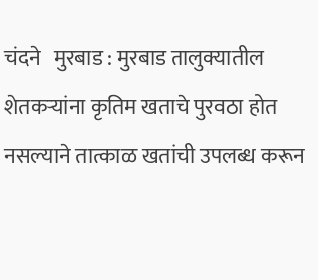चंदने   मुरबाड : मुरबाड तालुक्यातील शेतकऱ्यांना कृतिम खताचे पुरवठा होत नसल्याने तात्काळ खतांची उपलब्ध करून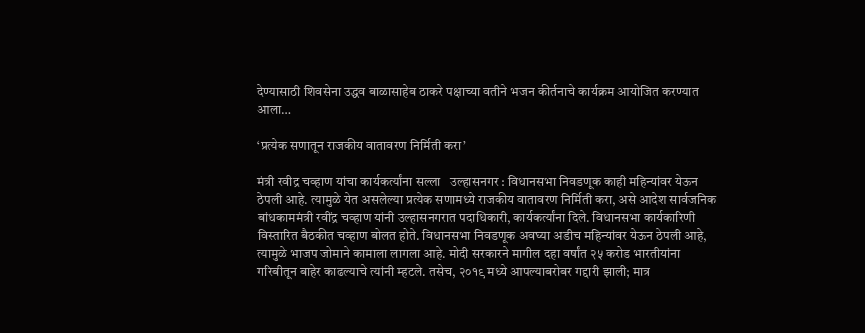देण्यासाठी शिवसेना उद्धव बाळासाहेब ठाकरे पक्षाच्या वतीने भजन कीर्तनाचे कार्यक्रम आयोजित करण्यात आला…

‘प्रत्येक सणातून राजकीय वातावरण निर्मिती करा’

मंत्री रवीद्र चव्हाण यांचा कार्यकर्त्यांना सल्ला   उल्हासनगर : विधानसभा निवडणूक काही महिन्यांवर येऊन ठेपली आहे. त्यामुळे येत असलेल्या प्रत्येक सणामध्ये राजकीय वातावरण निर्मिती करा, असे आदेश सार्वजनिक बांधकाममंत्री रवींद्र चव्हाण यांनी उल्हासनगरात पदाधिकारी, कार्यकर्त्यांना दिले. विधानसभा कार्यकारिणी विस्तारित बैठकीत चव्हाण बोलत होते. विधानसभा निवडणूक अवघ्या अडीच महिन्यांवर येऊन ठेपली आहे, त्यामुळे भाजप जोमाने कामाला लागला आहे. मोदी सरकारने मागील दहा वर्षांत २५ करोड भारतीयांना गरिबीतून बाहेर काढल्याचे त्यांनी म्हटले. तसेच, २०१९ मध्ये आपल्याबरोबर गद्दारी झाली; मात्र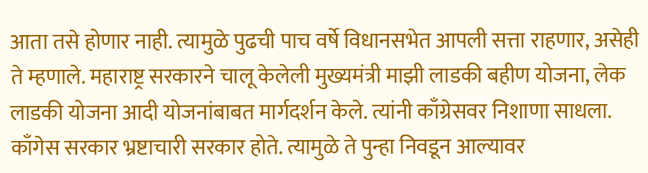आता तसे होणार नाही. त्यामुळे पुढची पाच वर्षे विधानसभेत आपली सत्ता राहणार, असेही ते म्हणाले. महाराष्ट्र सरकारने चालू केलेली मुख्यमंत्री माझी लाडकी बहीण योजना, लेक लाडकी योजना आदी योजनांबाबत मार्गदर्शन केले. त्यांनी काँग्रेसवर निशाणा साधला. काँगेस सरकार भ्रष्टाचारी सरकार होते. त्यामुळे ते पुन्हा निवडून आल्यावर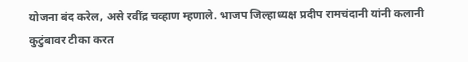योजना बंद करेल, असे रवींद्र चव्हाण म्हणाले. भाजप जिल्हाध्यक्ष प्रदीप रामचंदानी यांनी कलानी कुटुंबावर टीका करत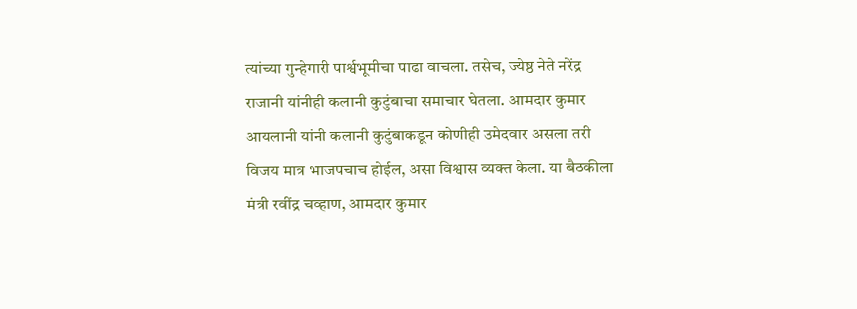त्यांच्या गुन्हेगारी पार्श्वभूमीचा पाढा वाचला. तसेच, ज्येष्ठ नेते नरेंद्र राजानी यांनीही कलानी कुटुंबाचा समाचार घेतला. आमदार कुमार आयलानी यांनी कलानी कुटुंबाकडून कोणीही उमेदवार असला तरी विजय मात्र भाजपचाच होईल, असा विश्वास व्यक्त केला. या बैठकीला मंत्री रवींद्र चव्हाण, आमदार कुमार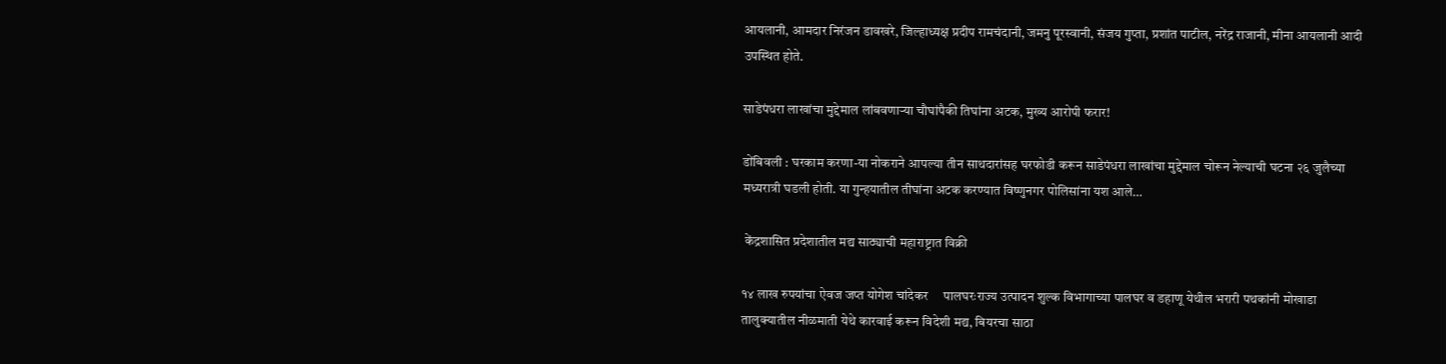आयलानी, आमदार निरंजन डावखरे, जिल्हाध्यक्ष प्रदीप रामचंदानी, जमनु पूरस्वानी, संजय गुप्ता, प्रशांत पाटील, नरेंद्र राजानी, मीना आयलानी आदी उपस्थित होते.

साडेपंधरा लाखांचा मुद्देमाल लांबवणाऱ्या चौघांपैकी तिघांना अटक, मुख्य आरोपी फरार!

डोंबिवली : घरकाम करणा-या नोकराने आपल्या तीन साथदारांसह घरफोडी करून साडेपंधरा लाखांचा मुद्देमाल चोरून नेल्याची घटना २६ जुलैच्या मध्यरात्री घडली होती. या गुन्हयातील तीघांना अटक करण्यात विष्णुनगर पोलिसांना यश आले…

 केंद्रशासित प्रदेशातील मद्य साठ्याची महाराष्ट्रात विक्री

१४ लाख रुपयांचा ऐवज जप्त योगेश चांदेकर     पालघरःराज्य उत्पादन शुल्क विभागाच्या पालघर व डहाणू येथील भरारी पथकांनी मोखाडा तालुक्यातील नीळमाती येथे कारवाई करून विदेशी मद्य, बियरचा साठा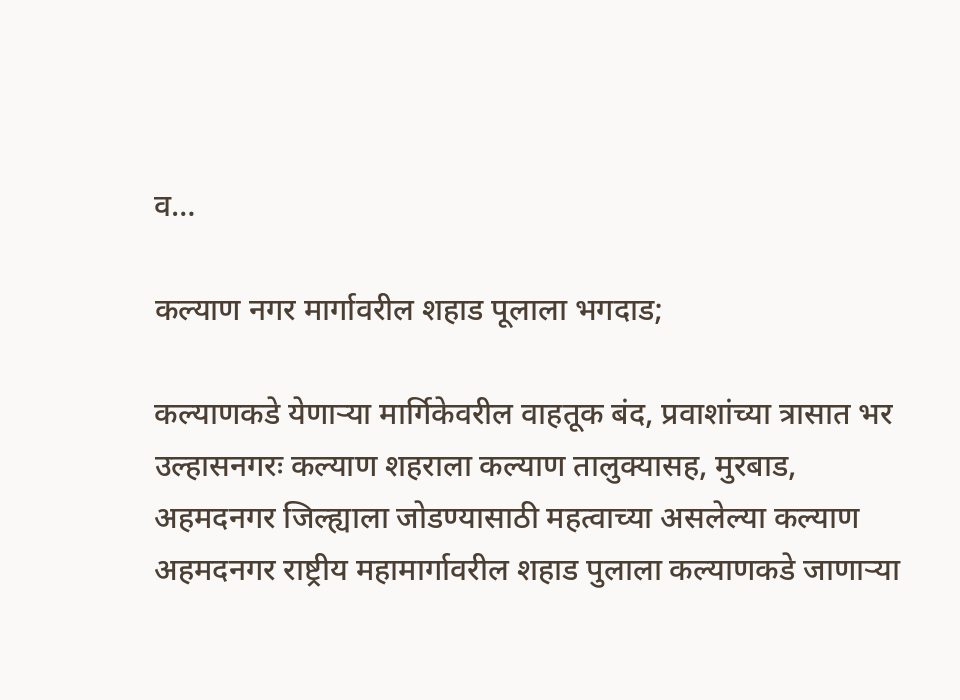व…

कल्याण नगर मार्गावरील शहाड पूलाला भगदाड;

कल्याणकडे येणाऱ्या मार्गिकेवरील वाहतूक बंद, प्रवाशांच्या त्रासात भर     उल्हासनगरः कल्याण शहराला कल्याण तालुक्यासह, मुरबाड, अहमदनगर जिल्ह्याला जोडण्यासाठी महत्वाच्या असलेल्या कल्याण अहमदनगर राष्ट्रीय महामार्गावरील शहाड पुलाला कल्याणकडे जाणाऱ्या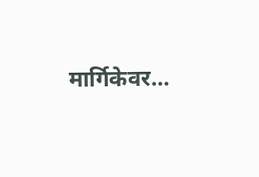मार्गिकेवर…